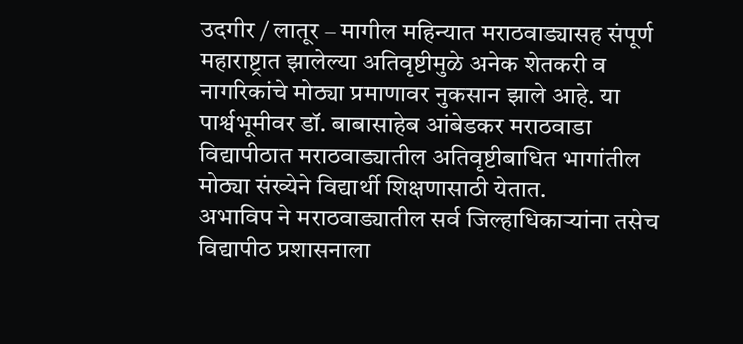उदगीर / लातूर – मागील महिन्यात मराठवाड्यासह संपूर्ण महाराष्ट्रात झालेल्या अतिवृष्टीमुळे अनेक शेतकरी व नागरिकांचे मोठ्या प्रमाणावर नुकसान झाले आहे. या पार्श्वभूमीवर डॉ. बाबासाहेब आंबेडकर मराठवाडा विद्यापीठात मराठवाड्यातील अतिवृष्टीबाधित भागांतील मोठ्या संख्येने विद्यार्थी शिक्षणासाठी येतात.
अभाविप ने मराठवाड्यातील सर्व जिल्हाधिकाऱ्यांना तसेच विद्यापीठ प्रशासनाला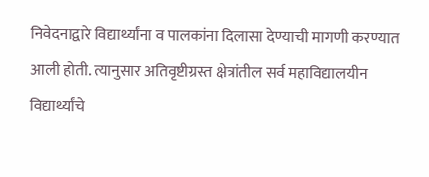निवेदनाद्वारे विद्यार्थ्यांना व पालकांना दिलासा देण्याची मागणी करण्यात आली होती. त्यानुसार अतिवृष्टीग्रस्त क्षेत्रांतील सर्व महाविद्यालयीन विद्यार्थ्यांचे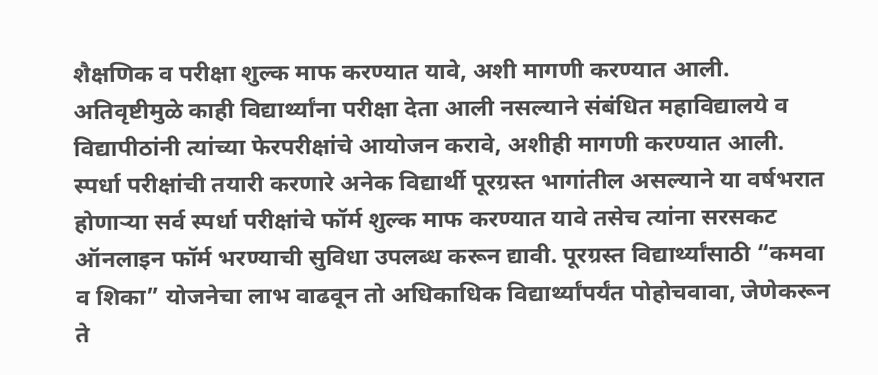शैक्षणिक व परीक्षा शुल्क माफ करण्यात यावे, अशी मागणी करण्यात आली. अतिवृष्टीमुळे काही विद्यार्थ्यांना परीक्षा देता आली नसल्याने संबंधित महाविद्यालये व विद्यापीठांनी त्यांच्या फेरपरीक्षांचे आयोजन करावे, अशीही मागणी करण्यात आली.
स्पर्धा परीक्षांची तयारी करणारे अनेक विद्यार्थी पूरग्रस्त भागांतील असल्याने या वर्षभरात होणाऱ्या सर्व स्पर्धा परीक्षांचे फॉर्म शुल्क माफ करण्यात यावे तसेच त्यांना सरसकट ऑनलाइन फॉर्म भरण्याची सुविधा उपलब्ध करून द्यावी. पूरग्रस्त विद्यार्थ्यांसाठी “कमवा व शिका” योजनेचा लाभ वाढवून तो अधिकाधिक विद्यार्थ्यांपर्यंत पोहोचवावा, जेणेकरून ते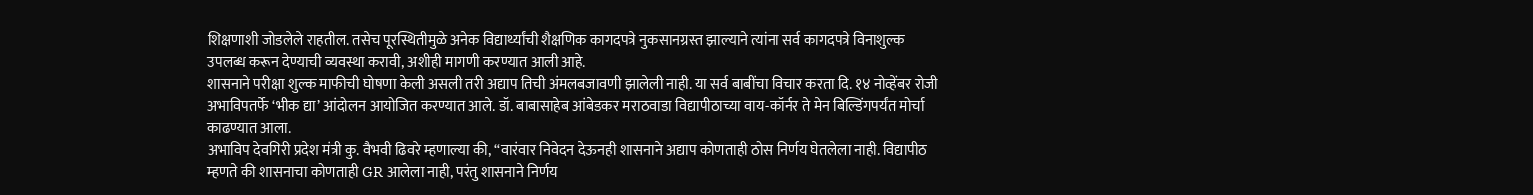शिक्षणाशी जोडलेले राहतील. तसेच पूरस्थितीमुळे अनेक विद्यार्थ्यांची शैक्षणिक कागदपत्रे नुकसानग्रस्त झाल्याने त्यांना सर्व कागदपत्रे विनाशुल्क उपलब्ध करून देण्याची व्यवस्था करावी, अशीही मागणी करण्यात आली आहे.
शासनाने परीक्षा शुल्क माफीची घोषणा केली असली तरी अद्याप तिची अंमलबजावणी झालेली नाही. या सर्व बाबींचा विचार करता दि. १४ नोव्हेंबर रोजी अभाविपतर्फे ‘भीक द्या’ आंदोलन आयोजित करण्यात आले. डॉ. बाबासाहेब आंबेडकर मराठवाडा विद्यापीठाच्या वाय-कॉर्नर ते मेन बिल्डिंगपर्यंत मोर्चा काढण्यात आला.
अभाविप देवगिरी प्रदेश मंत्री कु. वैभवी ढिवरे म्हणाल्या की, “वारंवार निवेदन देऊनही शासनाने अद्याप कोणताही ठोस निर्णय घेतलेला नाही. विद्यापीठ म्हणते की शासनाचा कोणताही GR आलेला नाही, परंतु शासनाने निर्णय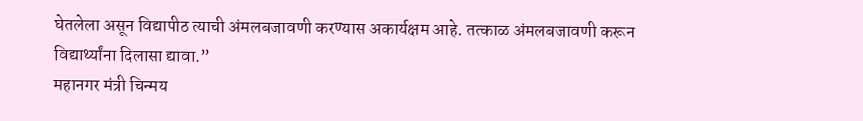घेतलेला असून विद्यापीठ त्याची अंमलबजावणी करण्यास अकार्यक्षम आहे. तत्काळ अंमलबजावणी करून विद्यार्थ्यांना दिलासा द्यावा.”
महानगर मंत्री चिन्मय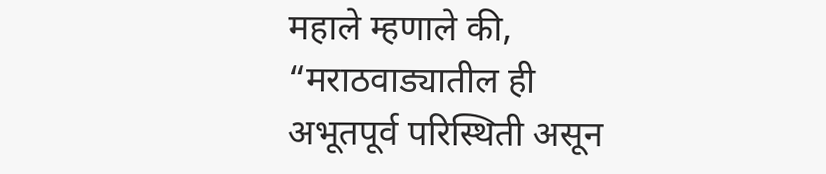महाले म्हणाले की, “मराठवाड्यातील ही अभूतपूर्व परिस्थिती असून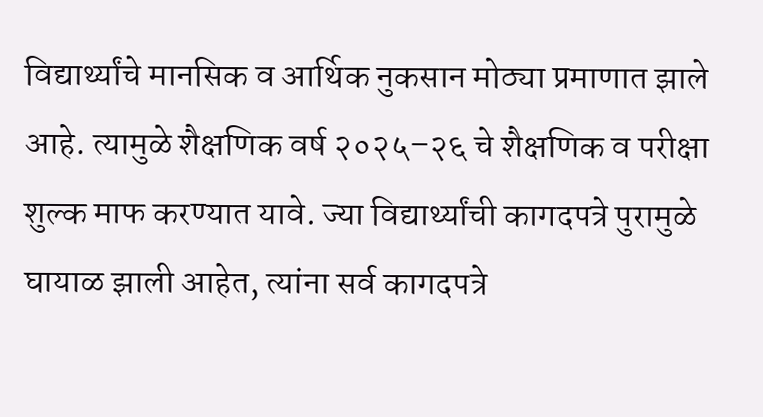विद्यार्थ्यांचे मानसिक व आर्थिक नुकसान मोठ्या प्रमाणात झाले आहे. त्यामुळे शैक्षणिक वर्ष २०२५–२६ चे शैक्षणिक व परीक्षा शुल्क माफ करण्यात यावे. ज्या विद्यार्थ्यांची कागदपत्रे पुरामुळे घायाळ झाली आहेत, त्यांना सर्व कागदपत्रे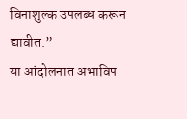विनाशुल्क उपलब्ध करून द्यावीत.”
या आंदोलनात अभाविप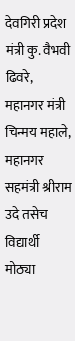देवगिरी प्रदेश मंत्री कु. वैभवी ढिवरे, महानगर मंत्री चिन्मय महाले, महानगर सहमंत्री श्रीराम उदे तसेच विद्यार्थी मोठ्या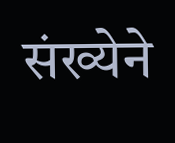संख्येने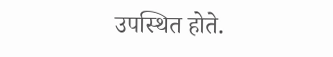उपस्थित होते.